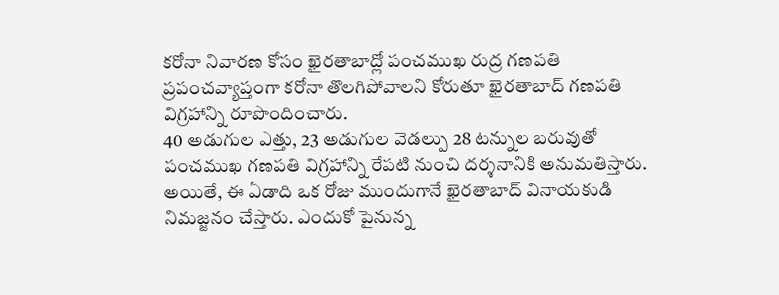కరోనా నివారణ కోసం ఖైరతాబాద్లో పంచముఖ రుద్ర గణపతి
ప్రపంచవ్యాప్తంగా కరోనా తొలగిపోవాలని కోరుతూ ఖైరతాబాద్ గణపతి విగ్రహాన్ని రూపొందించారు.
40 అడుగుల ఎత్తు, 23 అడుగుల వెడల్పు 28 టన్నుల బరువుతో పంచముఖ గణపతి విగ్రహాన్ని రేపటి నుంచి దర్శనానికి అనుమతిస్తారు.
అయితే, ఈ ఏడాది ఒక రోజు ముందుగానే ఖైరతాబాద్ వినాయకుడి నిమజ్జనం చేస్తారు. ఎందుకో పైనున్న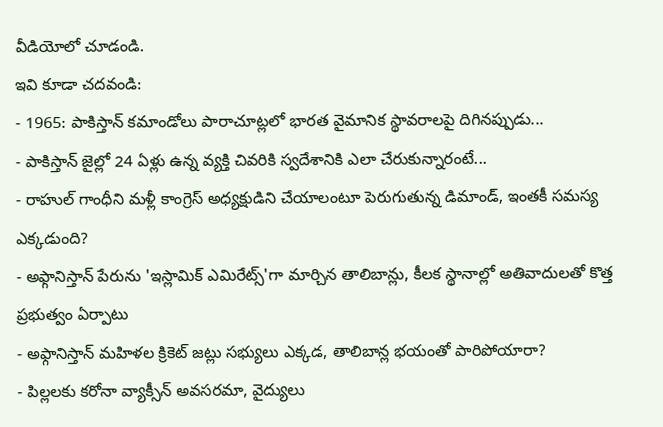వీడియోలో చూడండి.
ఇవి కూడా చదవండి:
- 1965: పాకిస్తాన్ కమాండోలు పారాచూట్లలో భారత వైమానిక స్థావరాలపై దిగినప్పుడు...
- పాకిస్తాన్ జైల్లో 24 ఏళ్లు ఉన్న వ్యక్తి చివరికి స్వదేశానికి ఎలా చేరుకున్నారంటే...
- రాహుల్ గాంధీని మళ్లీ కాంగ్రెస్ అధ్యక్షుడిని చేయాలంటూ పెరుగుతున్న డిమాండ్, ఇంతకీ సమస్య ఎక్కడుంది?
- అఫ్గానిస్తాన్ పేరును 'ఇస్లామిక్ ఎమిరేట్స్'గా మార్చిన తాలిబాన్లు, కీలక స్థానాల్లో అతివాదులతో కొత్త ప్రభుత్వం ఏర్పాటు
- అఫ్గానిస్తాన్ మహిళల క్రికెట్ జట్లు సభ్యులు ఎక్కడ, తాలిబాన్ల భయంతో పారిపోయారా?
- పిల్లలకు కరోనా వ్యాక్సీన్ అవసరమా, వైద్యులు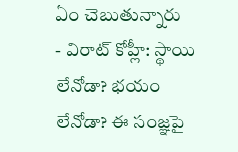ఏం చెబుతున్నారు
- విరాట్ కోహ్లీ: స్థాయి లేనోడా? భయం లేనోడా? ఈ సంజ్ఞపై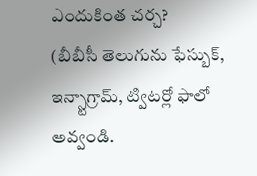ఎందుకింత చర్చ?
(బీబీసీ తెలుగును ఫేస్బుక్, ఇన్స్టాగ్రామ్, ట్విటర్లో ఫాలో అవ్వండి.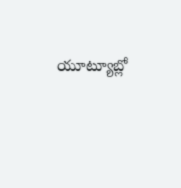యూట్యూబ్లో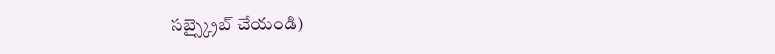సబ్స్క్రైబ్ చేయండి)